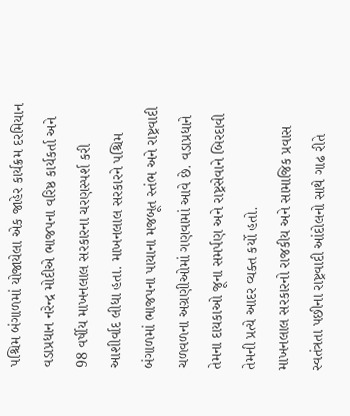પશ્ચિમ બંગાળમાં યોજાયેલા એક જાહેર કાર્યક્રમ દરમિયાન વડાપ્રધાન નરેન્દ્ર મોદીએ ભાજપના વરિષ્ઠ કાર્યકર્તા અને 98 વર્ષીય માખનલાલ સરકારના ચરણસ્પર્શ કરી આશીર્વાદ લીધા હતા. માખનલાલ સરકારને પશ્ચિમ બંગાળમાં ભાજપના પાયાના મજબૂત સ્તંભ અને રાષ્ટ્રવાદી ચળવળના અગ્રણીઓમાં ગણવામાં આવે છે. વડાપ્રધાને તેમના દાયકાઓ જૂના સમર્પણ અને રાષ્ટ્રસેવાને બિરદાવી તેમની પ્રત્યે આદર વ્યક્ત કર્યો હતો.
માખનલાલ સરકારનો રાજકીય અને સામાજિક પ્રવાસ સ્વતંત્રતા પછીના રાષ્ટ્રવાદી આંદોલનો સાથે ગાઢ રીતે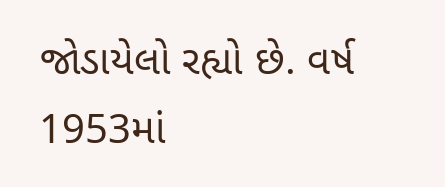જોડાયેલો રહ્યો છે. વર્ષ 1953માં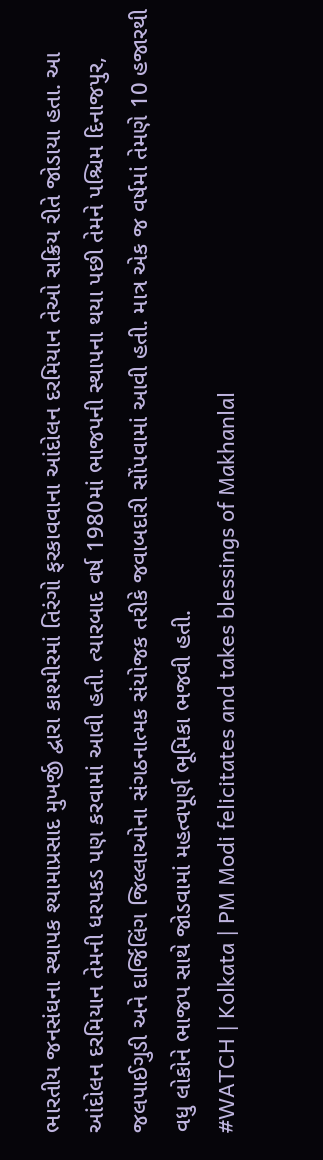ભારતીય જનસંઘના સ્થાપક શ્યામાપ્રસાદ મુખર્જી દ્વારા કાશ્મીરમાં તિરંગો ફરકાવવાના આંદોલન દરમિયાન તેઓ સક્રિય રીતે જોડાયા હતા. આ આંદોલન દરમિયાન તેમની ધરપકડ પણ કરવામાં આવી હતી. ત્યારબાદ વર્ષ 1980માં ભાજપની સ્થાપના થયા પછી તેમને પશ્ચિમ દિનાજપુર, જલપાઈગુડી અને દાર્જિલિંગ જિલ્લાઓના સંગઠનાત્મક સંયોજક તરીકે જવાબદારી સોંપવામાં આવી હતી. માત્ર એક જ વર્ષમાં તેમણે 10 હજારથી વધુ લોકોને ભાજપ સાથે જોડવામાં મહત્વપૂર્ણ ભૂમિકા ભજવી હતી.
#WATCH | Kolkata | PM Modi felicitates and takes blessings of Makhanlal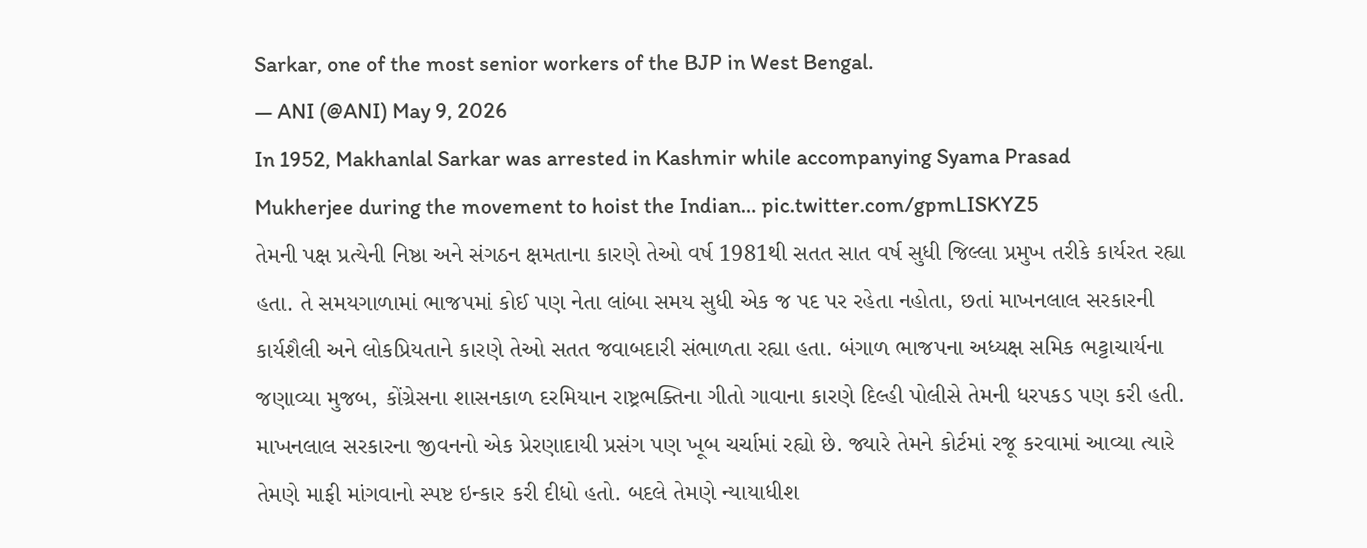Sarkar, one of the most senior workers of the BJP in West Bengal.
— ANI (@ANI) May 9, 2026
In 1952, Makhanlal Sarkar was arrested in Kashmir while accompanying Syama Prasad Mukherjee during the movement to hoist the Indian… pic.twitter.com/gpmLISKYZ5
તેમની પક્ષ પ્રત્યેની નિષ્ઠા અને સંગઠન ક્ષમતાના કારણે તેઓ વર્ષ 1981થી સતત સાત વર્ષ સુધી જિલ્લા પ્રમુખ તરીકે કાર્યરત રહ્યા હતા. તે સમયગાળામાં ભાજપમાં કોઈ પણ નેતા લાંબા સમય સુધી એક જ પદ પર રહેતા નહોતા, છતાં માખનલાલ સરકારની કાર્યશૈલી અને લોકપ્રિયતાને કારણે તેઓ સતત જવાબદારી સંભાળતા રહ્યા હતા. બંગાળ ભાજપના અધ્યક્ષ સમિક ભટ્ટાચાર્યના જણાવ્યા મુજબ, કોંગ્રેસના શાસનકાળ દરમિયાન રાષ્ટ્રભક્તિના ગીતો ગાવાના કારણે દિલ્હી પોલીસે તેમની ધરપકડ પણ કરી હતી.
માખનલાલ સરકારના જીવનનો એક પ્રેરણાદાયી પ્રસંગ પણ ખૂબ ચર્ચામાં રહ્યો છે. જ્યારે તેમને કોર્ટમાં રજૂ કરવામાં આવ્યા ત્યારે તેમણે માફી માંગવાનો સ્પષ્ટ ઇન્કાર કરી દીધો હતો. બદલે તેમણે ન્યાયાધીશ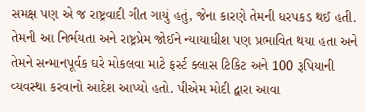સમક્ષ પણ એ જ રાષ્ટ્રવાદી ગીત ગાયું હતું, જેના કારણે તેમની ધરપકડ થઈ હતી. તેમની આ નિર્ભયતા અને રાષ્ટ્રપ્રેમ જોઈને ન્યાયાધીશ પણ પ્રભાવિત થયા હતા અને તેમને સન્માનપૂર્વક ઘરે મોકલવા માટે ફર્સ્ટ ક્લાસ ટિકિટ અને 100 રૂપિયાની વ્યવસ્થા કરવાનો આદેશ આપ્યો હતો. પીએમ મોદી દ્વારા આવા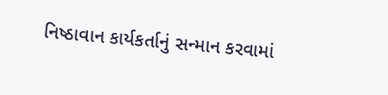નિષ્ઠાવાન કાર્યકર્તાનું સન્માન કરવામાં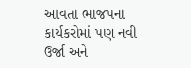આવતા ભાજપના કાર્યકરોમાં પણ નવી ઉર્જા અને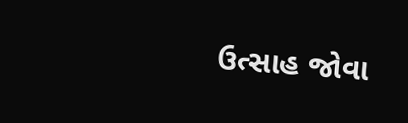ઉત્સાહ જોવા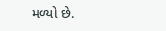મળ્યો છે.